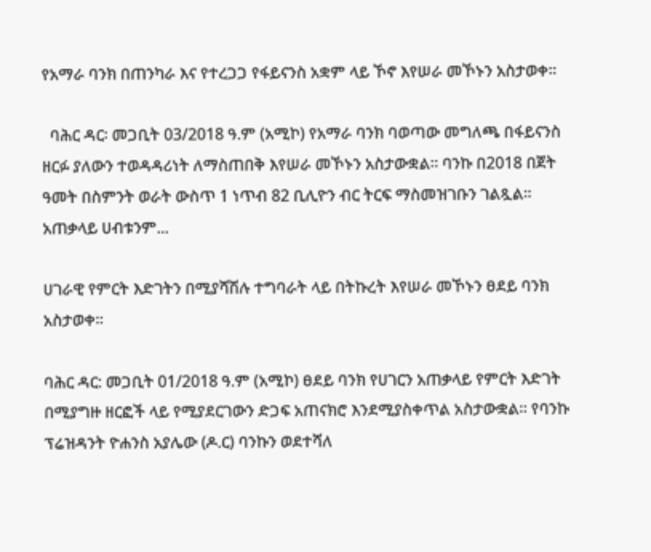የአማራ ባንክ በጠንካራ እና የተረጋጋ የፋይናንስ አቋም ላይ ኾኖ እየሠራ መኾኑን አስታወቀ።

  ባሕር ዳር፡ መጋቢት 03/2018 ዓ.ም (አሚኮ) የአማራ ባንክ ባወጣው መግለጫ በፋይናንስ ዘርፉ ያለውን ተወዳዳሪነት ለማስጠበቅ እየሠራ መኾኑን አስታውቋል። ባንኩ በ2018 በጀት ዓመት በስምንት ወራት ውስጥ 1 ነጥብ 82 ቢሊዮን ብር ትርፍ ማስመዝገቡን ገልጿል። አጠቃላይ ሀብቱንም...

ሀገራዊ የምርት እድገትን በሚያሻሽሉ ተግባራት ላይ በትኩረት እየሠራ መኾኑን ፀደይ ባንክ አስታወቀ።

ባሕር ዳር: መጋቢት 01/2018 ዓ.ም (አሚኮ) ፀደይ ባንክ የሀገርን አጠቃላይ የምርት እድገት በሚያግዙ ዘርፎች ላይ የሚያደርገውን ድጋፍ አጠናክሮ እንደሚያስቀጥል አስታውቋል፡፡ የባንኩ ፕሬዝዳንት ዮሐንስ አያሌው (ዶ.ር) ባንኩን ወደተሻለ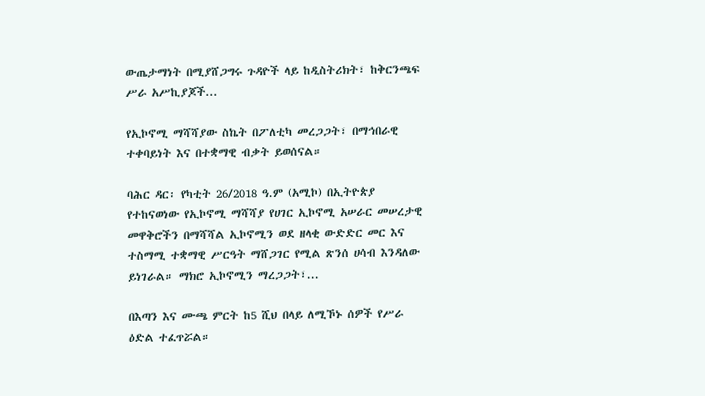ውጤታማነት በሚያሸጋግሩ ጉዳዮች ላይ ከዲስትሪክት፣ ከቅርንጫፍ ሥራ አሥኪያጆች...

የኢኮኖሚ ማሻሻያው ስኬት በፖለቲካ መረጋጋት፣ በማኅበራዊ ተቀባይነት እና በተቋማዊ ብቃት ይወሰናል።

ባሕር ዳር፡ የካቲት 26/2018 ዓ.ም (አሚኮ) በኢትዮጵያ የተከናወነው የኢኮኖሚ ማሻሻያ የሀገር ኢኮኖሚ አሠራር መሠረታዊ መዋቅሮችን በማሻሻል ኢኮኖሚን ወደ ዘላቂ ውድድር መር እና ተስማሚ ተቋማዊ ሥርዓት ማሸጋገር የሚል ጽንሰ ሀሳብ እንዳለው ይነገራል። ማክሮ ኢኮኖሚን ማረጋጋት፣...

በእጣን እና ሙጫ ምርት ከ5 ሺህ በላይ ለሚኾኑ ሰዎች የሥራ ዕድል ተፈጥሯል።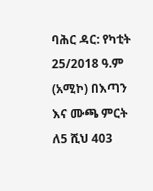ባሕር ዳር: የካቲት 25/2018 ዓ.ም (አሚኮ) በእጣን እና ሙጫ ምርት ለ5 ሺህ 403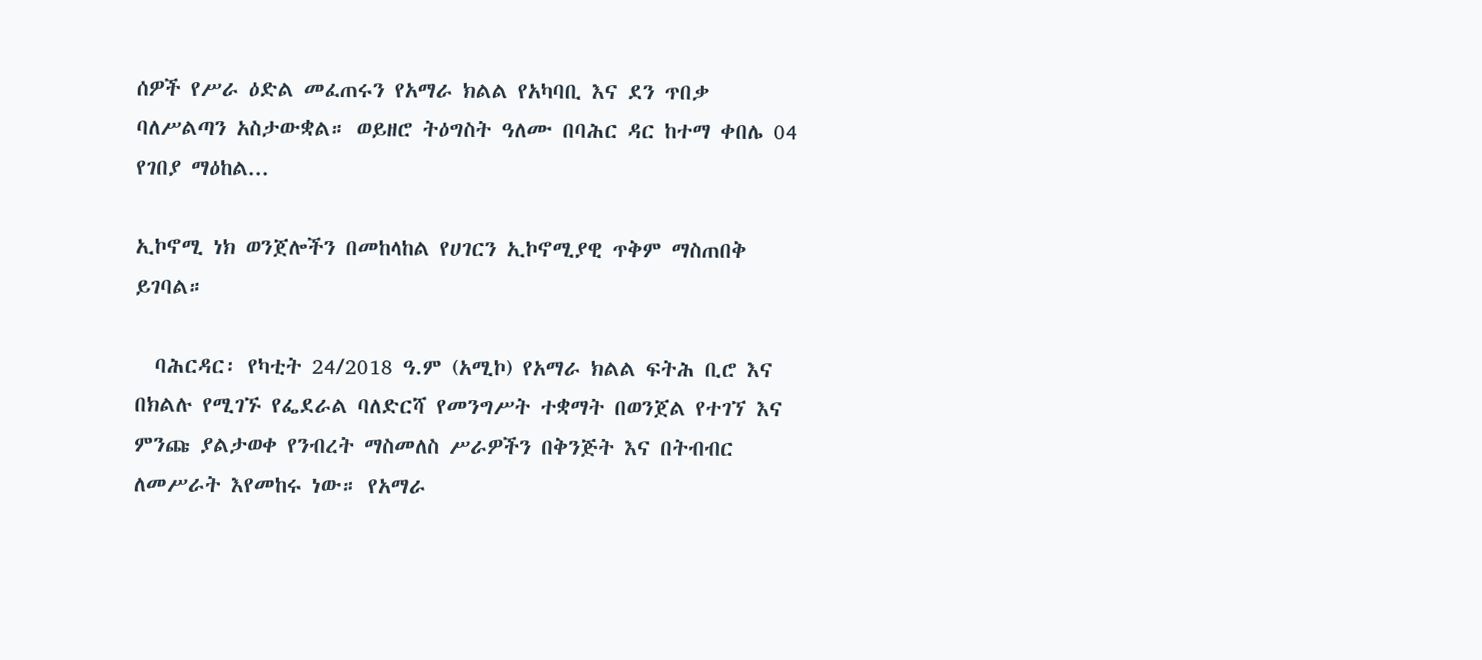ሰዎች የሥራ ዕድል መፈጠሩን የአማራ ክልል የአካባቢ እና ደን ጥበቃ ባለሥልጣን አስታውቋል። ወይዘሮ ትዕግስት ዓለሙ በባሕር ዳር ከተማ ቀበሌ 04 የገበያ ማዕከል...

ኢኮኖሚ ነክ ወንጀሎችን በመከላከል የሀገርን ኢኮኖሚያዊ ጥቅም ማስጠበቅ ይገባል።

  ባሕርዳር፡ የካቲት 24/2018 ዓ.ም (አሚኮ) የአማራ ክልል ፍትሕ ቢሮ እና በክልሉ የሚገኙ የፌደራል ባለድርሻ የመንግሥት ተቋማት በወንጀል የተገኘ እና ምንጩ ያልታወቀ የንብረት ማስመለስ ሥራዎችን በቅንጅት እና በትብብር ለመሥራት እየመከሩ ነው። የአማራ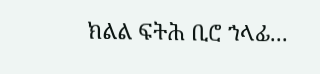ክልል ፍትሕ ቢሮ ኀላፊ...